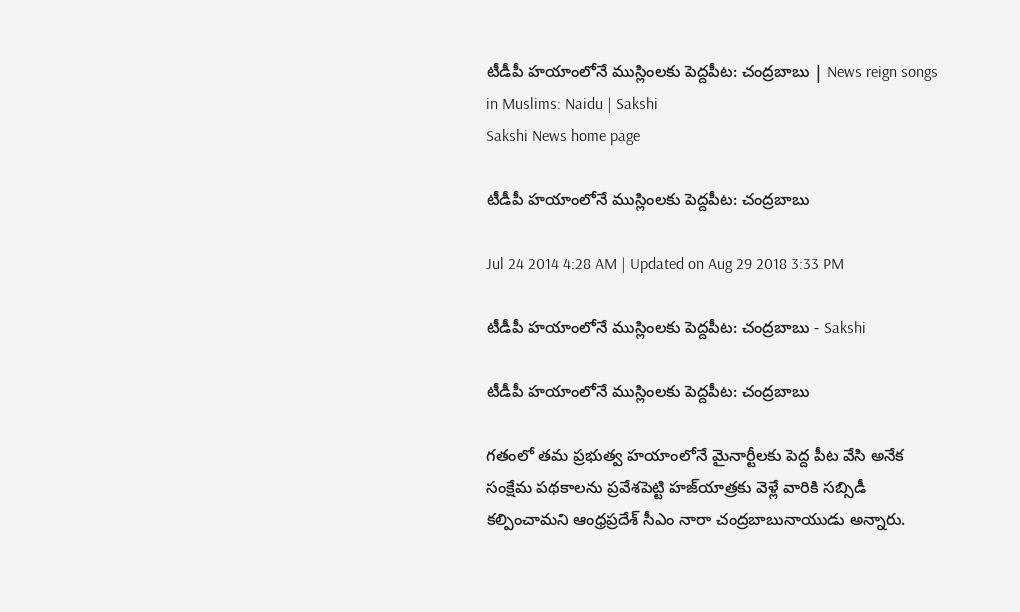టీడీపీ హయాంలోనే ముస్లింలకు పెద్దపీట: చంద్రబాబు | News reign songs in Muslims: Naidu | Sakshi
Sakshi News home page

టీడీపీ హయాంలోనే ముస్లింలకు పెద్దపీట: చంద్రబాబు

Jul 24 2014 4:28 AM | Updated on Aug 29 2018 3:33 PM

టీడీపీ హయాంలోనే ముస్లింలకు పెద్దపీట: చంద్రబాబు - Sakshi

టీడీపీ హయాంలోనే ముస్లింలకు పెద్దపీట: చంద్రబాబు

గతంలో తమ ప్రభుత్వ హయాంలోనే మైనార్టీలకు పెద్ద పీట వేసి అనేక సంక్షేమ పథకాలను ప్రవేశపెట్టి హజ్‌యాత్రకు వెళ్లే వారికి సబ్సిడీ కల్పించామని ఆంధ్రప్రదేశ్ సీఎం నారా చంద్రబాబునాయుడు అన్నారు.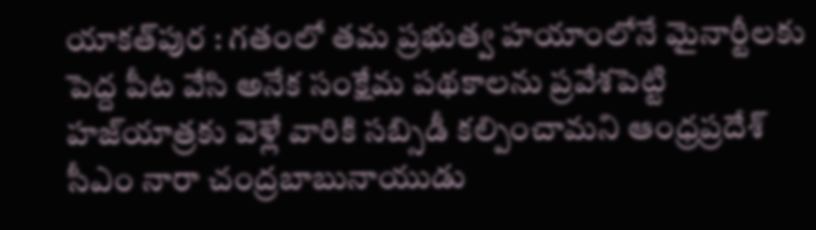యాకత్‌పుర : గతంలో తమ ప్రభుత్వ హయాంలోనే మైనార్టీలకు పెద్ద పీట వేసి అనేక సంక్షేమ పథకాలను ప్రవేశపెట్టి హజ్‌యాత్రకు వెళ్లే వారికి సబ్సిడీ కల్పించామని ఆంధ్రప్రదేశ్ సీఎం నారా చంద్రబాబునాయుడు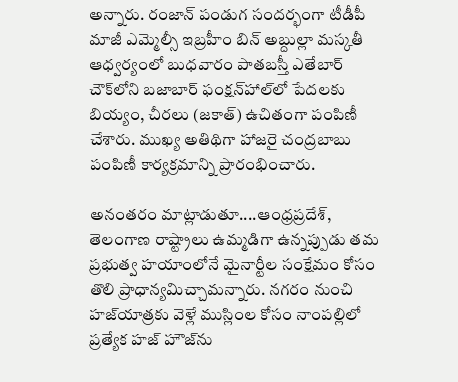అన్నారు. రంజాన్ పండుగ సందర్భంగా టీడీపీ మాజీ ఎమ్మెల్సీ ఇబ్రహీం బిన్ అబ్దుల్లా మస్కతీ ఆధ్వర్యంలో బుధవారం పాతబస్తీ ఎతేబార్ చౌక్‌లోని బజాబార్ ఫంక్షన్‌హాల్‌లో పేదలకు బియ్యం, చీరలు (జకాత్) ఉచితంగా పంపిణీ చేశారు. ముఖ్య అతిథిగా హాజరై చంద్రబాబు పంపిణీ కార్యక్రమాన్ని ప్రారంభించారు.

అనంతరం మాట్లాడుతూ....ఆంధ్రప్రదేశ్, తెలంగాణ రాష్ట్రాలు ఉమ్మడిగా ఉన్నప్పుడు తమ ప్రభుత్వ హయాంలోనే మైనార్టీల సంక్షేమం కోసం  తొలి ప్రాధాన్యమిచ్చామన్నారు. నగరం నుంచి హజ్‌యాత్రకు వెళ్లే ముస్లింల కోసం నాంపల్లిలో ప్రత్యేక హజ్ హౌజ్‌ను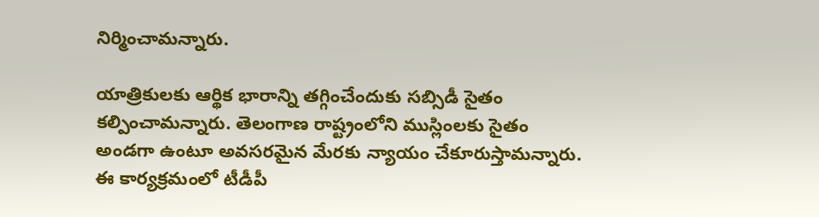నిర్మించామన్నారు.

యాత్రికులకు ఆర్థిక భారాన్ని తగ్గించేందుకు సబ్సిడీ సైతం కల్పించామన్నారు. తెలంగాణ రాష్ట్రంలోని ముస్లింలకు సైతం అండగా ఉంటూ అవసరమైన మేరకు న్యాయం చేకూరుస్తామన్నారు.  ఈ కార్యక్రమంలో టీడీపీ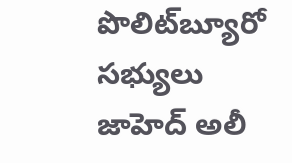పొలిట్‌బ్యూరో సభ్యులు జాహెద్ అలీ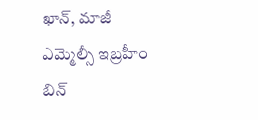ఖాన్, మాజీ ఎమ్మెల్సీ ఇబ్రహీం బిన్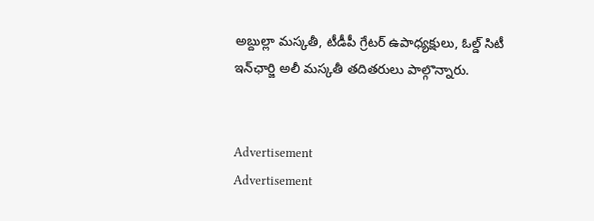అబ్దుల్లా మస్కతీ, టీడీపీ గ్రేటర్ ఉపాధ్యక్షులు, ఓల్డ్ సిటీ ఇన్‌ఛార్జి అలీ మస్కతీ తదితరులు పాల్గొన్నారు.


Advertisement
Advertisement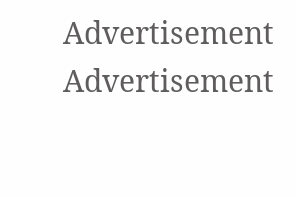Advertisement
Advertisement